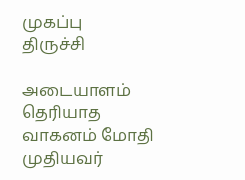முகப்பு
திருச்சி

அடையாளம் தெரியாத வாகனம் மோதி முதியவர்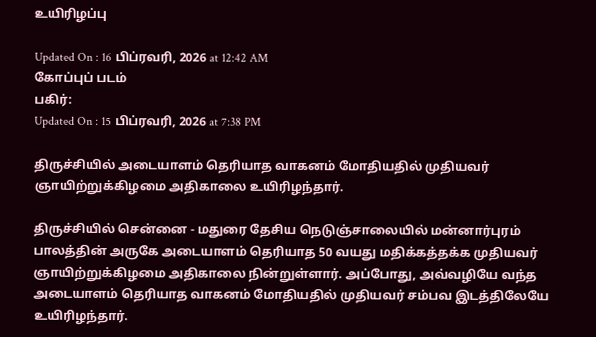உயிரிழப்பு

Updated On : 16 பிப்ரவரி, 2026 at 12:42 AM
கோப்புப் படம்
பகிர்:
Updated On : 15 பிப்ரவரி, 2026 at 7:38 PM

திருச்சியில் அடையாளம் தெரியாத வாகனம் மோதியதில் முதியவர் ஞாயிற்றுக்கிழமை அதிகாலை உயிரிழந்தார்.

திருச்சியில் சென்னை - மதுரை தேசிய நெடுஞ்சாலையில் மன்னார்புரம் பாலத்தின் அருகே அடையாளம் தெரியாத 50 வயது மதிக்கத்தக்க முதியவர் ஞாயிற்றுக்கிழமை அதிகாலை நின்றுள்ளார். அப்போது, அவ்வழியே வந்த அடையாளம் தெரியாத வாகனம் மோதியதில் முதியவர் சம்பவ இடத்திலேயே உயிரிழந்தார்.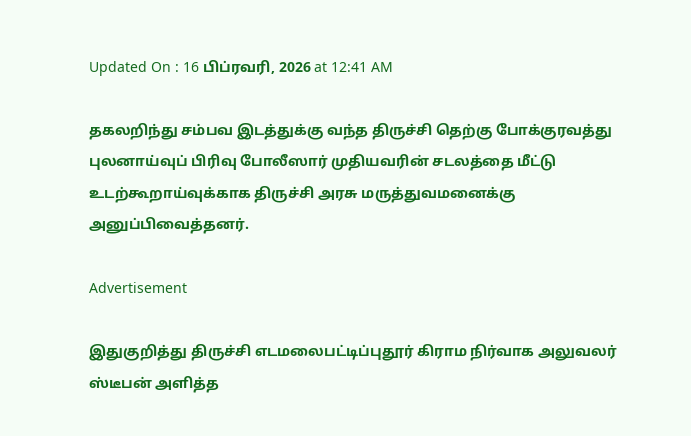Updated On : 16 பிப்ரவரி, 2026 at 12:41 AM

தகலறிந்து சம்பவ இடத்துக்கு வந்த திருச்சி தெற்கு போக்குரவத்து புலனாய்வுப் பிரிவு போலீஸார் முதியவரின் சடலத்தை மீட்டு உடற்கூறாய்வுக்காக திருச்சி அரசு மருத்துவமனைக்கு அனுப்பிவைத்தனர்.

Advertisement

இதுகுறித்து திருச்சி எடமலைபட்டிப்புதூர் கிராம நிர்வாக அலுவலர் ஸ்டீபன் அளித்த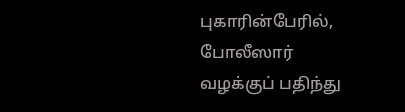புகாரின்பேரில், போலீஸார் வழக்குப் பதிந்து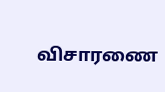விசாரணை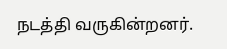நடத்தி வருகின்றனர்.